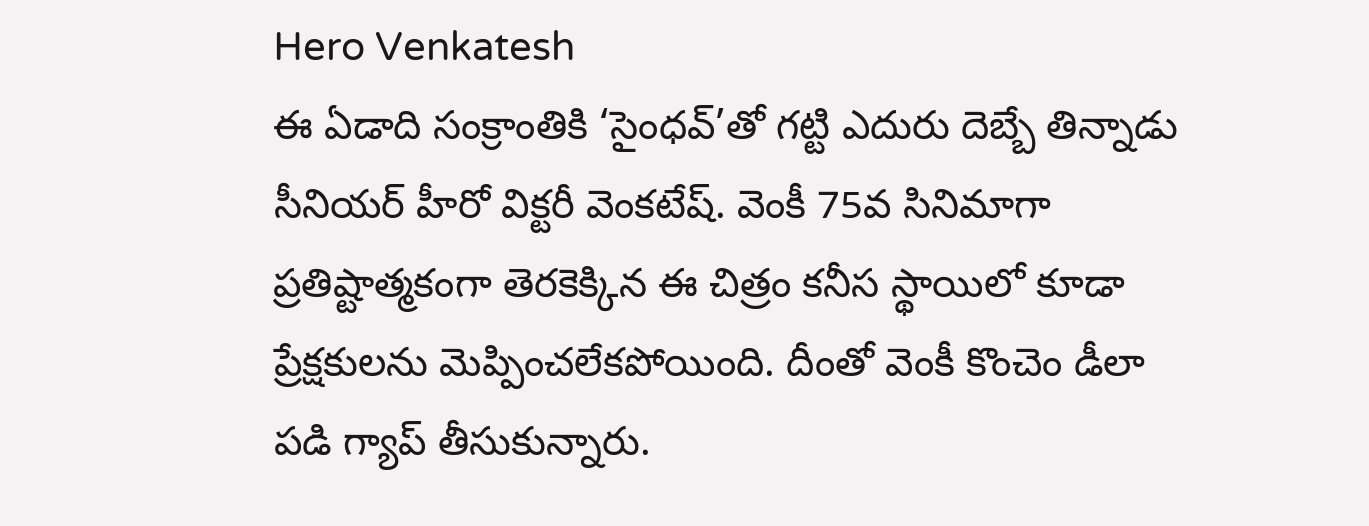Hero Venkatesh
ఈ ఏడాది సంక్రాంతికి ‘సైంధవ్’తో గట్టి ఎదురు దెబ్బే తిన్నాడు సీనియర్ హీరో విక్టరీ వెంకటేష్. వెంకీ 75వ సినిమాగా ప్రతిష్టాత్మకంగా తెరకెక్కిన ఈ చిత్రం కనీస స్థాయిలో కూడా ప్రేక్షకులను మెప్పించలేకపోయింది. దీంతో వెంకీ కొంచెం డీలా పడి గ్యాప్ తీసుకున్నారు.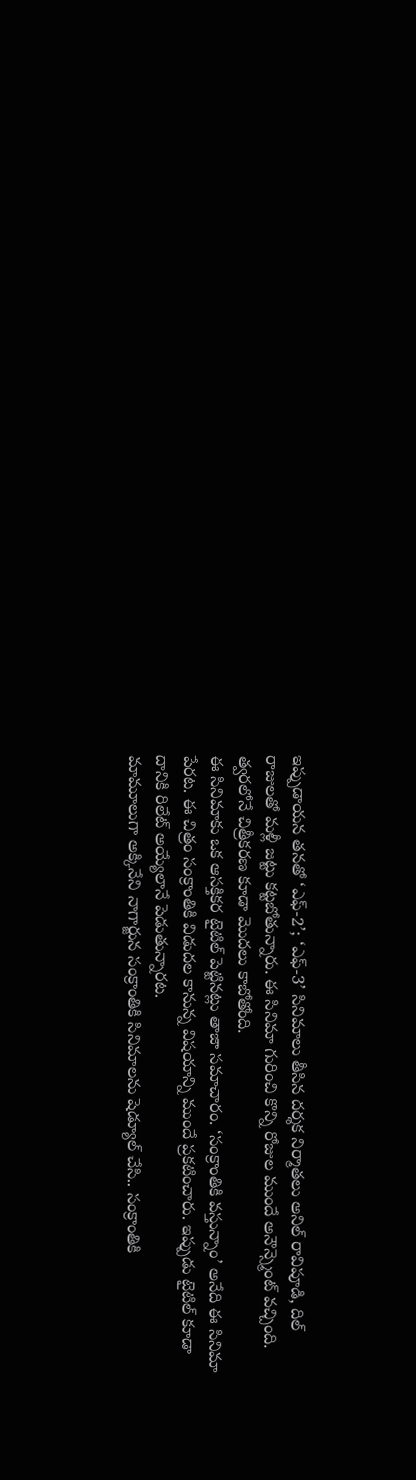ఇప్పుడాయన తనతో ‘ఎఫ్-2’; ‘ఎఫ్-3’ సినిమాలు తీసిన దర్శక నిర్మాతలు అనిల్ రావిపూడి, దిల్ రాజులతో మళ్లీ జట్టు కట్టబోతున్నారు. ఈ సినిమా గురించి కొన్ని రోజుల ముందే అనౌన్స్మెంట్ వచ్చింది. త్వరలోనే చిత్రీకరణ కూడా మొదలు కాబోతోంది.
ఈ సినిమాకు ఒక ఆసక్తికర టైటిల్ పెట్టినట్లు తాజా సమాచారం. ‘సంక్రాంతికి వస్తున్నాం’ అనేది ఈ సినిమా పేరట. ఈ చిత్రం సంక్రాంతికి విడుదల కానున్న విషయాన్ని ముందే ప్రకటించారు. ఇప్పుడు టైటిల్ కూడా దానికి రిలేట్ అయ్యేలానే పెడుతున్నారట.
మామూలుగా అక్కినేని నాగార్జున సంక్రాంతికి సినిమాలను షెడ్యూల్ చేసి.. సంక్రాంతికి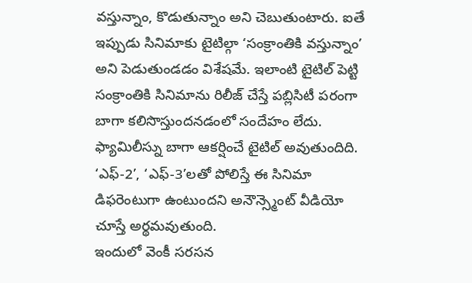వస్తున్నాం, కొడుతున్నాం అని చెబుతుంటారు. ఐతే ఇప్పుడు సినిమాకు టైటిల్గా ‘సంక్రాంతికి వస్తున్నాం’ అని పెడుతుండడం విశేషమే. ఇలాంటి టైటిల్ పెట్టి సంక్రాంతికి సినిమాను రిలీజ్ చేస్తే పబ్లిసిటీ పరంగా బాగా కలిసొస్తుందనడంలో సందేహం లేదు. ఫ్యామిలీస్ను బాగా ఆకర్షించే టైటిల్ అవుతుందిది. ‘ఎఫ్-2’, ‘ఎఫ్-3’లతో పోలిస్తే ఈ సినిమా డిఫరెంటుగా ఉంటుందని అనౌన్స్మెంట్ వీడియో చూస్తే అర్థమవుతుంది.
ఇందులో వెంకీ సరసన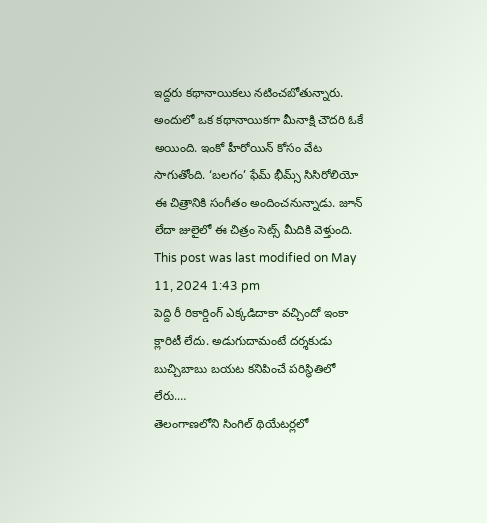ఇద్దరు కథానాయికలు నటించబోతున్నారు. అందులో ఒక కథానాయికగా మీనాక్షి చౌదరి ఓకే అయింది. ఇంకో హీరోయిన్ కోసం వేట సాగుతోంది. ‘బలగం’ ఫేమ్ భీమ్స్ సిసిరోలియో ఈ చిత్రానికి సంగీతం అందించనున్నాడు. జూన్ లేదా జులైలో ఈ చిత్రం సెట్స్ మీదికి వెళ్తుంది.
This post was last modified on May 11, 2024 1:43 pm
పెద్ది రీ రికార్డింగ్ ఎక్కడిదాకా వచ్చిందో ఇంకా క్లారిటీ లేదు. అడుగుదామంటే దర్శకుడు బుచ్చిబాబు బయట కనిపించే పరిస్థితిలో లేరు.…
తెలంగాణలోని సింగిల్ థియేటర్లలో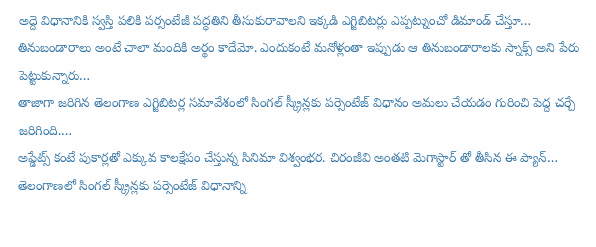అద్దె విధానానికి స్వస్తి పలికి పర్సంటేజీ పద్ధతిని తీసుకురావాలని ఇక్కడి ఎగ్జిబిటర్లు ఎప్పట్నుంచో డిమాండ్ చేస్తూ…
తినుబండారాలు అంటే చాలా మందికి అర్థం కాదేమో. ఎందుకంటే మనోళ్లంతా ఇప్పుడు ఆ తినుబండారాలకు స్నాక్స్ అని పేరు పెట్టుకున్నారు…
తాజాగా జరిగిన తెలంగాణ ఎగ్జిబిటర్ల సమావేశంలో సింగల్ స్క్రీన్లకు పర్సెంటేజ్ విధానం అమలు చేయడం గురించి పెద్ద చర్చే జరిగింది.…
అప్డేట్స్ కంటే పుకార్లతో ఎక్కువ కాలక్షేపం చేస్తున్న సినిమా విశ్వంభర. చిరంజీవి అంతటి మెగాస్టార్ తో తీసిన ఈ ప్యాన్…
తెలంగాణలో సింగల్ స్క్రీన్లకు పర్సెంటేజ్ విధానాన్ని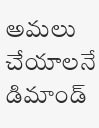అమలు చేయాలనే డిమాండ్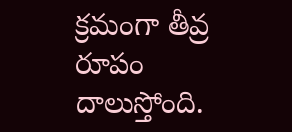క్రమంగా తీవ్ర రూపం దాలుస్తోంది.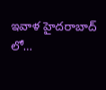ఇవాళ హైదరాబాద్ లో…